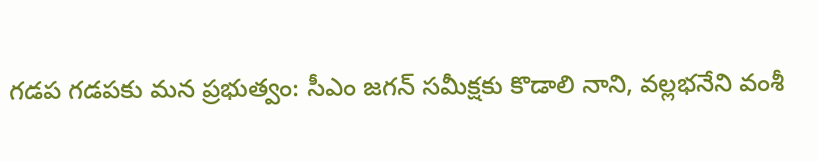గడప గడపకు మన ప్రభుత్వం: సీఎం జగన్ సమీక్షకు కొడాలి నాని, వల్లభనేని వంశీ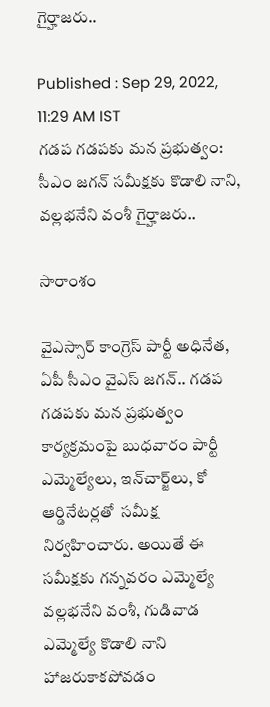గైర్హాజరు..

Published : Sep 29, 2022, 11:29 AM IST
గడప గడపకు మన ప్రభుత్వం: సీఎం జగన్ సమీక్షకు కొడాలి నాని, వల్లభనేని వంశీ గైర్హాజరు..

సారాంశం

వైఎస్సార్ కాంగ్రెస్ పార్టీ అధినేత, ఏపీ సీఎం వైఎస్ జగన్.. గడప గడపకు మన ప్రభుత్వం కార్యక్రమంపై బుధవారం పార్టీ ఎమ్మెల్యేలు, ఇన్‌చార్జ్‌లు, కో ఆర్డినేటర్లతో  సమీక్ష నిర్వహించారు. అయితే ఈ సమీక్షకు గన్నవరం ఎమ్మెల్యే వల్లభనేని వంశీ, గుడివాడ ఎమ్మెల్యే కొడాలి నాని హాజరుకాకపోవడం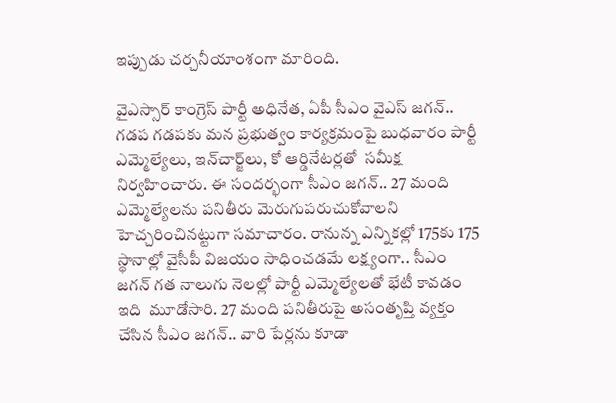ఇప్పుడు చర్చనీయాంశంగా మారింది.

వైఎస్సార్ కాంగ్రెస్ పార్టీ అధినేత, ఏపీ సీఎం వైఎస్ జగన్.. గడప గడపకు మన ప్రభుత్వం కార్యక్రమంపై బుధవారం పార్టీ ఎమ్మెల్యేలు, ఇన్‌చార్జ్‌లు, కో ఆర్డినేటర్లతో  సమీక్ష నిర్వహించారు. ఈ సందర్భంగా సీఎం జగన్.. 27 మంది ఎమ్మెల్యేలను పనితీరు మెరుగుపరుచుకోవాలని హెచ్చరించినట్టుగా సమాచారం. రానున్న ఎన్నికల్లో 175కు 175 స్థానాల్లో వైసీపీ విజయం సాధించడమే లక్ష్యంగా.. సీఎం జగన్ గత నాలుగు నెలల్లో పార్టీ ఎమ్మెల్యేలతో భేటీ కావడం ఇది  మూడోసారి. 27 మంది పనితీరుపై అసంతృప్తి వ్యక్తం చేసిన సీఎం జగన్.. వారి పేర్లను కూడా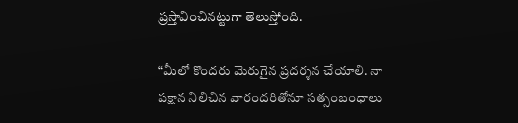ప్రస్తావించినట్టుగా తెలుస్తోంది.

“మీలో కొందరు మెరుగైన ప్రదర్శన చేయాలి. నా పక్షాన నిలిచిన వారందరితోనూ సత్సంబంధాలు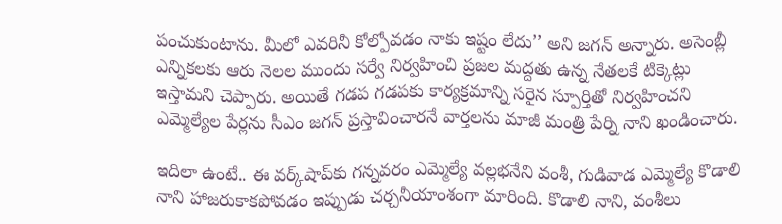పంచుకుంటాను. మీలో ఎవరినీ కోల్పోవడం నాకు ఇష్టం లేదు’’ అని జగన్ అన్నారు. అసెంబ్లీ ఎన్నికలకు ఆరు నెలల ముందు సర్వే నిర్వహించి ప్రజల మద్దతు ఉన్న నేతలకే టిక్కెట్లు ఇస్తామని చెప్పారు. అయితే గడప గడపకు కార్యక్రమాన్ని సరైన స్పూర్తితో నిర్వహించని ఎమ్మెల్యేల పేర్లను సీఎం జగన్ ప్రస్తావించారనే వార్తలను మాజీ మంత్రి పేర్ని నాని ఖండించారు.

ఇదిలా ఉంటే.. ఈ వర్క్‌షాప్‌‌కు గన్నవరం ఎమ్మెల్యే వల్లభనేని వంశీ, గుడివాడ ఎమ్మెల్యే కొడాలి నాని హాజరుకాకపోవడం ఇప్పుడు చర్చనీయాంశంగా మారింది. కొడాలి నాని, వంశీలు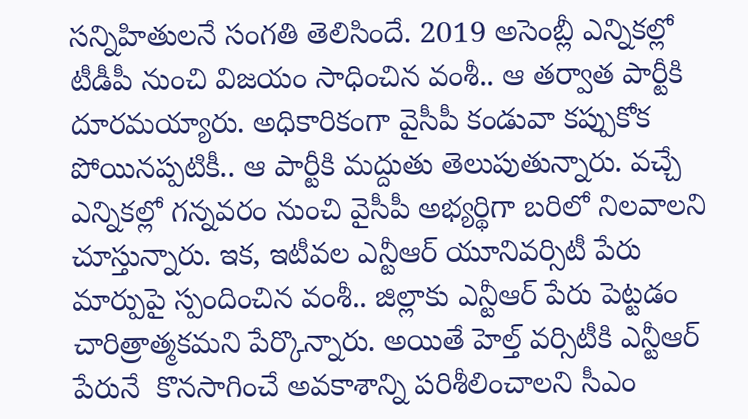సన్నిహితులనే సంగతి తెలిసిందే. 2019 అసెంబ్లీ ఎన్నికల్లో టీడీపీ నుంచి విజయం సాధించిన వంశీ.. ఆ తర్వాత పార్టీకి దూరమయ్యారు. అధికారికంగా వైసీపీ కండువా కప్పుకోక పోయినప్పటికీ.. ఆ పార్టీకి మద్దుతు తెలుపుతున్నారు. వచ్చే ఎన్నికల్లో గన్నవరం నుంచి వైసీపీ అభ్యర్థిగా బరిలో నిలవాలని చూస్తున్నారు. ఇక, ఇటీవల ఎన్టీఆర్ యూనివర్సిటీ పేరు మార్పుపై స్పందించిన వంశీ.. జిల్లాకు ఎన్టీఆర్ పేరు పెట్టడం చారిత్రాత్మకమని పేర్కొన్నారు. అయితే హెల్త్ వర్సిటీకి ఎన్టీఆర్ పేరునే  కొనసాగించే అవకాశాన్ని పరిశీలించాలని సీఎం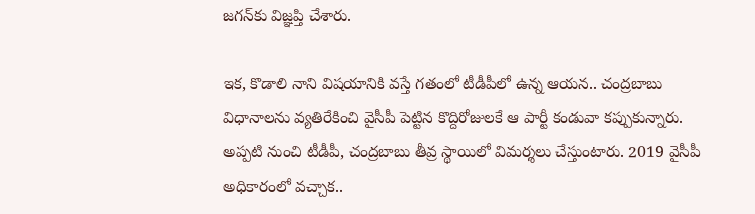జగన్‌కు విజ్ఞప్తి చేశారు.

ఇక, కొడాలి నాని విషయానికి వస్తే గతంలో టీడీపీలో ఉన్న ఆయన.. చంద్రబాబు విధానాలను వ్యతిరేకించి వైసీపీ పెట్టిన కొద్దిరోజులకే ఆ పార్టీ కండువా కప్పుకున్నారు. అప్పటి నుంచి టీడీపీ, చంద్రబాబు తీవ్ర స్థాయిలో విమర్శలు చేస్తుంటారు. 2019 వైసీపీ అధికారంలో వచ్చాక..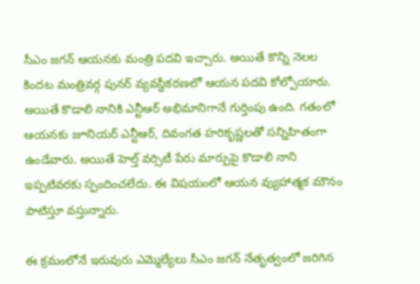సీఎం జగన్ ఆయనకు మంత్రి పదవి ఇచ్చారు. అయితే కొన్ని నెలల కిందట మంత్రివర్గ పునర్ వ్యవస్థీకరణలో ఆయన పదవి కోల్పోయారు. అయితే కొడాలి నానికి ఎన్టీఆర్ అభిమానిగానే గుర్తింపు ఉంది. గతంలో ఆయనకు జూనియర్ ఎన్టీఆర్‌, దివంగత హరికృష్ణలతో సన్నిహితంగా ఉండేవారు. అయితే హెల్త్ వర్సిటీ పేరు మార్పుపై కొడాలి నాని ఇప్పటివరకు స్పందించలేదు. ఈ విషయంలో ఆయన వ్యుహాత్మక మౌనం పాటిస్తూ వస్తున్నారు.

ఈ క్రమంలోనే ఇరువురు ఎమ్మెల్యేలు సీఎం జగన్ నేతృత్వంలో జరిగిన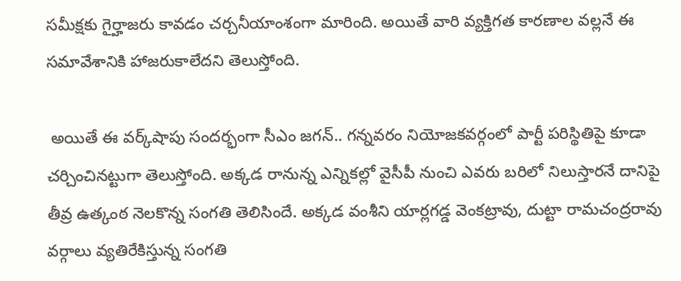సమీక్షకు గైర్హాజరు కావడం చర్చనీయాంశంగా మారింది. అయితే వారి వ్యక్తిగత కారణాల వల్లనే ఈ సమావేశానికి హాజరుకాలేదని తెలుస్తోంది.

 అయితే ఈ వర్క్‌షాపు సందర్భంగా సీఎం జగన్.. గన్నవరం నియోజకవర్గంలో పార్టీ పరిస్థితిపై కూడా చర్చించినట్టుగా తెలుస్తోంది. అక్కడ రానున్న ఎన్నికల్లో వైసీపీ నుంచి ఎవరు బరిలో నిలుస్తారనే దానిపై తీవ్ర ఉత్కంఠ నెలకొన్న సంగతి తెలిసిందే. అక్కడ వంశీని యార్ల‌గ‌డ్డ వెంక‌ట్రావు, దుట్టా రామ‌చంద్ర‌రావు వర్గాలు వ్యతిరేకిస్తున్న సంగతి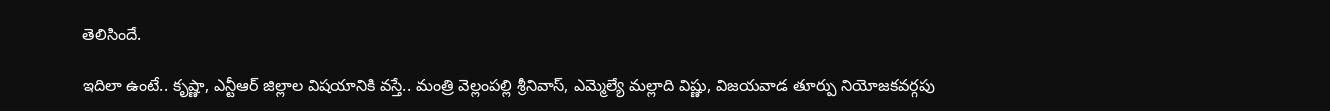తెలిసిందే.

ఇదిలా ఉంటే.. కృష్ణా, ఎన్టీఆర్ జిల్లాల విషయానికి వస్తే.. మంత్రి వెల్లంపల్లి శ్రీనివాస్, ఎమ్మెల్యే మల్లాది విష్ణు, విజయవాడ తూర్పు నియోజకవర్గపు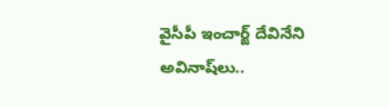వైసీపీ ఇంచార్జ్ దేవినేని అవినాష్‌లు..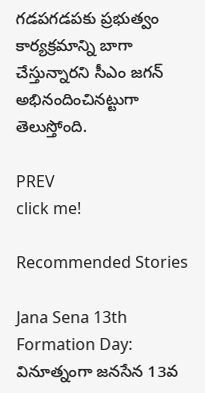గడపగడపకు ప్రభుత్వం కార్యక్రమాన్ని బాగా చేస్తున్నారని సీఎం జగన్ అభినందించినట్టుగా తెలుస్తోంది.

PREV
click me!

Recommended Stories

Jana Sena 13th Formation Day: వినూత్నంగా జనసేన 13వ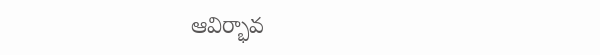ఆవిర్భావ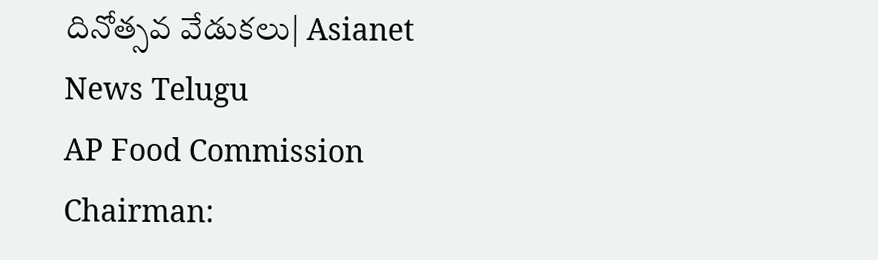దినోత్సవ వేడుకలు| Asianet News Telugu
AP Food Commission Chairman: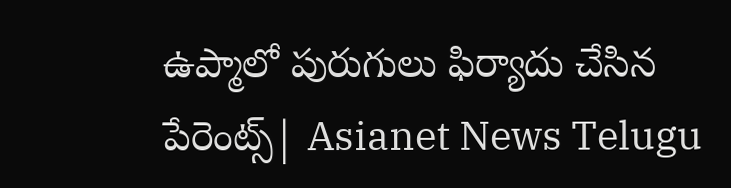ఉప్మాలో పురుగులు ఫిర్యాదు చేసిన పేరెంట్స్| Asianet News Telugu